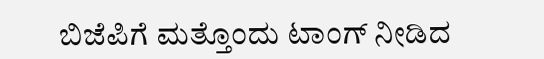ಬಿಜೆಪಿಗೆ ಮತ್ತೊಂದು ಟಾಂಗ್ ನೀಡಿದ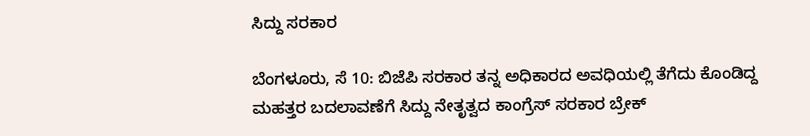ಸಿದ್ದು ಸರಕಾರ

ಬೆಂಗಳೂರು, ಸೆ 10: ಬಿಜೆಪಿ ಸರಕಾರ ತನ್ನ ಅಧಿಕಾರದ ಅವಧಿಯಲ್ಲಿ ತೆಗೆದು ಕೊಂಡಿದ್ದ ಮಹತ್ತರ ಬದಲಾವಣೆಗೆ ಸಿದ್ದು ನೇತೃತ್ವದ ಕಾಂಗ್ರೆಸ್ ಸರಕಾರ ಬ್ರೇಕ್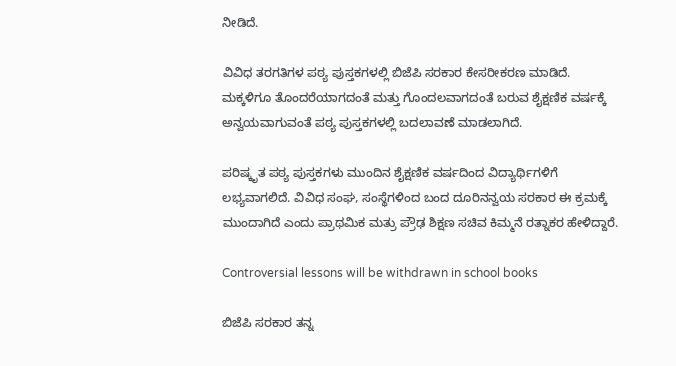ನೀಡಿದೆ.

ವಿವಿಧ ತರಗತಿಗಳ ಪಠ್ಯ ಪುಸ್ತಕಗಳಲ್ಲಿ ಬಿಜೆಪಿ ಸರಕಾರ ಕೇಸರೀಕರಣ ಮಾಡಿದೆ. ಮಕ್ಕಳಿಗೂ ತೊಂದರೆಯಾಗದಂತೆ ಮತ್ತು ಗೊಂದಲವಾಗದಂತೆ ಬರುವ ಶೈಕ್ಷಣಿಕ ವರ್ಷಕ್ಕೆ ಅನ್ವಯವಾಗುವಂತೆ ಪಠ್ಯ ಪುಸ್ತಕಗಳಲ್ಲಿ ಬದಲಾವಣೆ ಮಾಡಲಾಗಿದೆ.

ಪರಿಷ್ಕೃತ ಪಠ್ಯ ಪುಸ್ತಕಗಳು ಮುಂದಿನ ಶೈಕ್ಷಣಿಕ ವರ್ಷದಿಂದ ವಿದ್ಯಾರ್ಥಿಗಳಿಗೆ ಲಭ್ಯವಾಗಲಿದೆ. ವಿವಿಧ ಸಂಘ, ಸಂಸ್ಥೆಗಳಿಂದ ಬಂದ ದೂರಿನನ್ವಯ ಸರಕಾರ ಈ ಕ್ರಮಕ್ಕೆ ಮುಂದಾಗಿದೆ ಎಂದು ಪ್ರಾಥಮಿಕ ಮತ್ರು ಪ್ರೌಢ ಶಿಕ್ಷಣ ಸಚಿವ ಕಿಮ್ಮನೆ ರತ್ನಾಕರ ಹೇಳಿದ್ದಾರೆ.

Controversial lessons will be withdrawn in school books

ಬಿಜೆಪಿ ಸರಕಾರ ತನ್ನ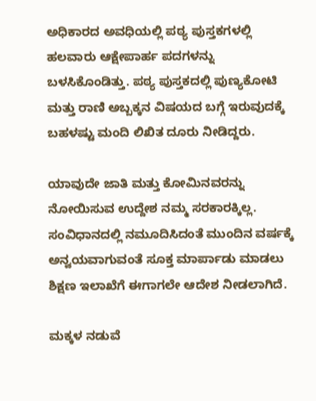ಅಧಿಕಾರದ ಅವಧಿಯಲ್ಲಿ ಪಠ್ಯ ಪುಸ್ತಕಗಳಲ್ಲಿ ಹಲವಾರು ಆಕ್ಷೇಪಾರ್ಹ ಪದಗಳನ್ನು ಬಳಸಿಕೊಂಡಿತ್ತು. ಪಠ್ಯ ಪುಸ್ತಕದಲ್ಲಿ ಪುಣ್ಯಕೋಟಿ ಮತ್ತು ರಾಣಿ ಅಬ್ಬಕ್ಕನ ವಿಷಯದ ಬಗ್ಗೆ ಇರುವುದಕ್ಕೆ ಬಹಳಷ್ಟು ಮಂದಿ ಲಿಖಿತ ದೂರು ನೀಡಿದ್ದರು.

ಯಾವುದೇ ಜಾತಿ ಮತ್ತು ಕೋಮಿನವರನ್ನು ನೋಯಿಸುವ ಉದ್ದೇಶ ನಮ್ಮ ಸರಕಾರಕ್ಕಿಲ್ಲ. ಸಂವಿಧಾನದಲ್ಲಿ ನಮೂದಿಸಿದಂತೆ ಮುಂದಿನ ವರ್ಷಕ್ಕೆ ಅನ್ವಯವಾಗುವಂತೆ ಸೂಕ್ತ ಮಾರ್ಪಾಡು ಮಾಡಲು ಶಿಕ್ಷಣ ಇಲಾಖೆಗೆ ಈಗಾಗಲೇ ಆದೇಶ ನೀಡಲಾಗಿದೆ.

ಮಕ್ಕಳ ನಡುವೆ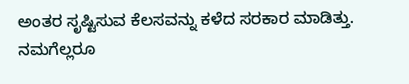ಅಂತರ ಸೃಷ್ಟಿಸುವ ಕೆಲಸವನ್ನು ಕಳೆದ ಸರಕಾರ ಮಾಡಿತ್ತು. ನಮಗೆಲ್ಲರೂ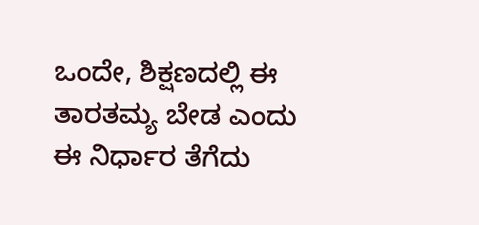ಒಂದೇ, ಶಿಕ್ಷಣದಲ್ಲಿ ಈ ತಾರತಮ್ಯ ಬೇಡ ಎಂದು ಈ ನಿರ್ಧಾರ ತೆಗೆದು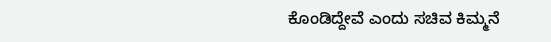ಕೊಂಡಿದ್ದೇವೆ ಎಂದು ಸಚಿವ ಕಿಮ್ಮನೆ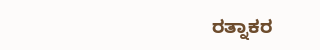ರತ್ನಾಕರ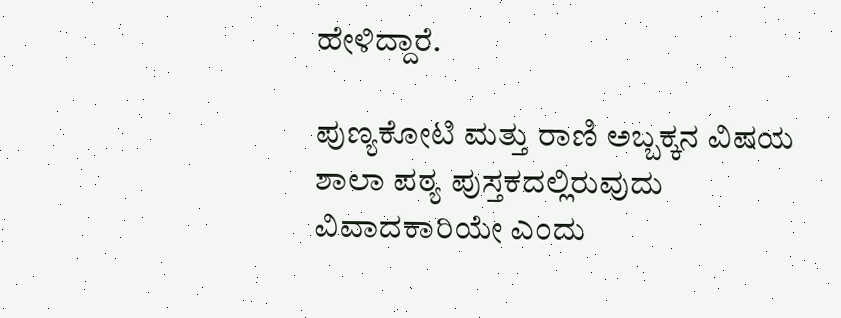ಹೇಳಿದ್ದಾರೆ.

ಪುಣ್ಯಕೋಟಿ ಮತ್ತು ರಾಣಿ ಅಬ್ಬಕ್ಕನ ವಿಷಯ ಶಾಲಾ ಪಠ್ಯ ಪುಸ್ತಕದಲ್ಲಿರುವುದು ವಿವಾದಕಾರಿಯೇ ಎಂದು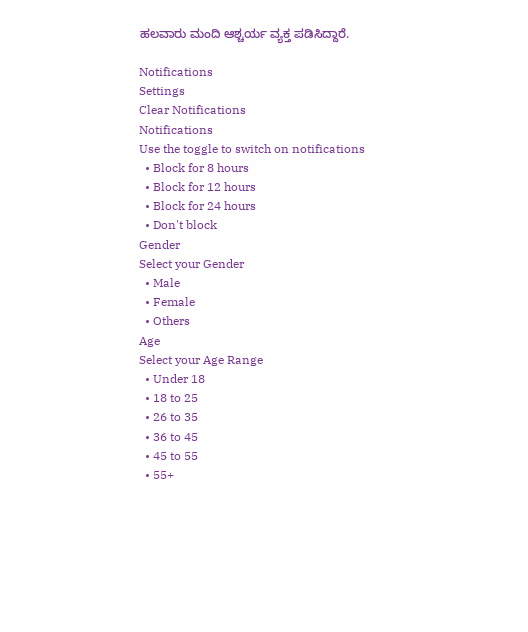ಹಲವಾರು ಮಂದಿ ಆಶ್ಚರ್ಯ ವ್ಯಕ್ತ ಪಡಿಸಿದ್ದಾರೆ.

Notifications
Settings
Clear Notifications
Notifications
Use the toggle to switch on notifications
  • Block for 8 hours
  • Block for 12 hours
  • Block for 24 hours
  • Don't block
Gender
Select your Gender
  • Male
  • Female
  • Others
Age
Select your Age Range
  • Under 18
  • 18 to 25
  • 26 to 35
  • 36 to 45
  • 45 to 55
  • 55+